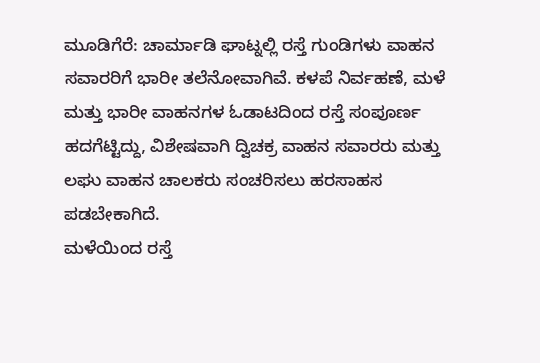ಮೂಡಿಗೆರೆ: ಚಾರ್ಮಾಡಿ ಘಾಟ್ನಲ್ಲಿ ರಸ್ತೆ ಗುಂಡಿಗಳು ವಾಹನ ಸವಾರರಿಗೆ ಭಾರೀ ತಲೆನೋವಾಗಿವೆ. ಕಳಪೆ ನಿರ್ವಹಣೆ, ಮಳೆ ಮತ್ತು ಭಾರೀ ವಾಹನಗಳ ಓಡಾಟದಿಂದ ರಸ್ತೆ ಸಂಪೂರ್ಣ ಹದಗೆಟ್ಟಿದ್ದು, ವಿಶೇಷವಾಗಿ ದ್ವಿಚಕ್ರ ವಾಹನ ಸವಾರರು ಮತ್ತು ಲಘು ವಾಹನ ಚಾಲಕರು ಸಂಚರಿಸಲು ಹರಸಾಹಸ ಪಡಬೇಕಾಗಿದೆ.
ಮಳೆಯಿಂದ ರಸ್ತೆ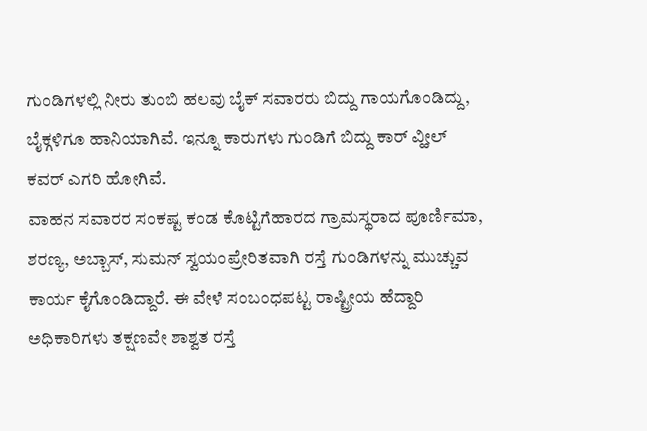ಗುಂಡಿಗಳಲ್ಲಿ ನೀರು ತುಂಬಿ ಹಲವು ಬೈಕ್ ಸವಾರರು ಬಿದ್ದು ಗಾಯಗೊಂಡಿದ್ದು, ಬೈಕ್ಗಳಿಗೂ ಹಾನಿಯಾಗಿವೆ. ಇನ್ನೂ ಕಾರುಗಳು ಗುಂಡಿಗೆ ಬಿದ್ದು ಕಾರ್ ವ್ಹೀಲ್ ಕವರ್ ಎಗರಿ ಹೋಗಿವೆ.
ವಾಹನ ಸವಾರರ ಸಂಕಷ್ಟ ಕಂಡ ಕೊಟ್ಟಿಗೆಹಾರದ ಗ್ರಾಮಸ್ಥರಾದ ಪೂರ್ಣಿಮಾ, ಶರಣ್ಯ, ಅಬ್ಬಾಸ್, ಸುಮನ್ ಸ್ವಯಂಪ್ರೇರಿತವಾಗಿ ರಸ್ತೆ ಗುಂಡಿಗಳನ್ನು ಮುಚ್ಚುವ ಕಾರ್ಯ ಕೈಗೊಂಡಿದ್ದಾರೆ. ಈ ವೇಳೆ ಸಂಬಂಧಪಟ್ಟ ರಾಷ್ಟ್ರೀಯ ಹೆದ್ದಾರಿ ಅಧಿಕಾರಿಗಳು ತಕ್ಷಣವೇ ಶಾಶ್ವತ ರಸ್ತೆ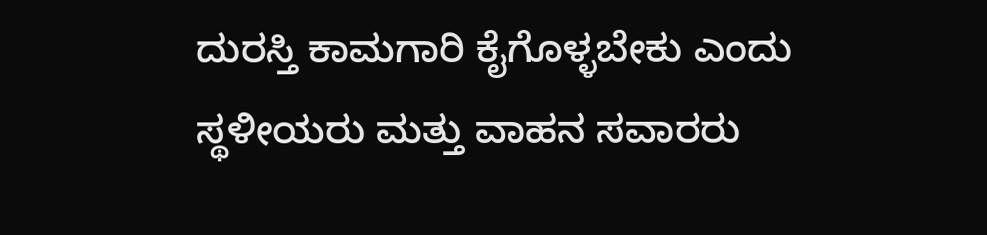ದುರಸ್ತಿ ಕಾಮಗಾರಿ ಕೈಗೊಳ್ಳಬೇಕು ಎಂದು ಸ್ಥಳೀಯರು ಮತ್ತು ವಾಹನ ಸವಾರರು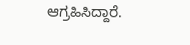ಆಗ್ರಹಿಸಿದ್ದಾರೆ.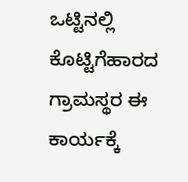ಒಟ್ಟಿನಲ್ಲಿ ಕೊಟ್ಟಿಗೆಹಾರದ ಗ್ರಾಮಸ್ಥರ ಈ ಕಾರ್ಯಕ್ಕೆ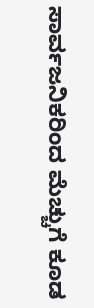ಸಾರ್ವಜನಿಕರಿಂದ ಮೆಚ್ಚುಗೆ ಕೂಡ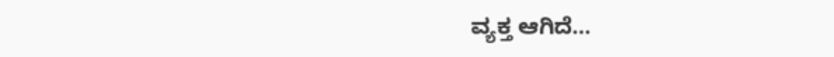ವ್ಯಕ್ತ ಆಗಿದೆ…